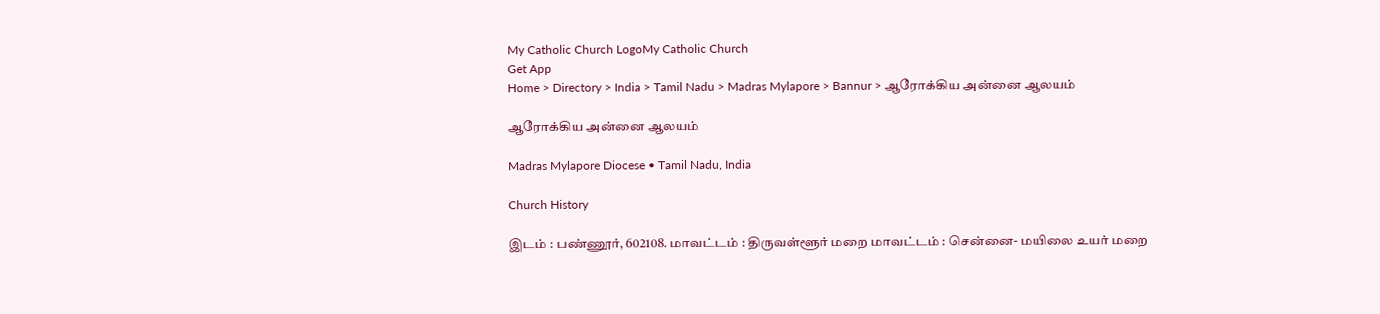My Catholic Church LogoMy Catholic Church
Get App
Home > Directory > India > Tamil Nadu > Madras Mylapore > Bannur > ஆரோக்கிய அன்னை ஆலயம்

ஆரோக்கிய அன்னை ஆலயம்

Madras Mylapore Diocese • Tamil Nadu, India

Church History

இடம் : பண்ணூர், 602108. மாவட்டம் : திருவள்ளூர் மறை மாவட்டம் : சென்னை- மயிலை உயர் மறை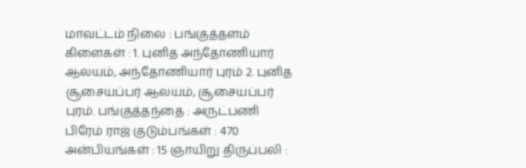மாவட்டம் நிலை : பங்குத்தளம் கிளைகள் : 1. புனித அந்தோணியார் ஆலயம், அந்தோணியார் புரம் 2. புனித சூசையப்பர் ஆலயம், சூசையப்பர் புரம். பங்குத்தந்தை : அருட்பணி பிரேம் ராஜ் குடும்பங்கள் : 470 அன்பியங்கள் : 15 ஞாயிறு திருப்பலி :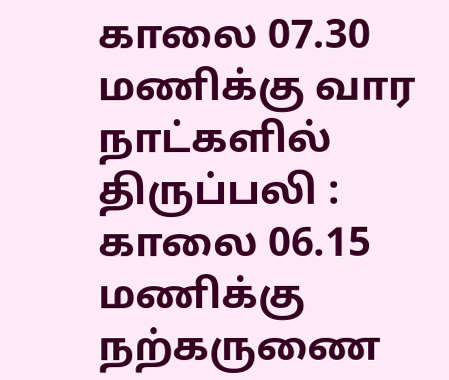காலை 07.30 மணிக்கு வார நாட்களில் திருப்பலி : காலை 06.15 மணிக்கு நற்கருணை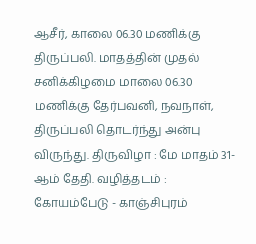ஆசீர், காலை 06.30 மணிக்கு திருப்பலி. மாதத்தின் முதல் சனிக்கிழமை மாலை 06.30 மணிக்கு தேர்பவனி, நவநாள், திருப்பலி தொடர்ந்து அன்பு விருந்து. திருவிழா : மே மாதம் 31-ஆம் தேதி. வழித்தடம் : கோயம்பேடு - காஞ்சிபுரம்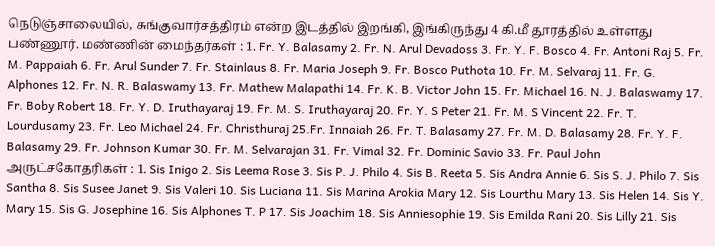நெடுஞ்சாலையில், சுங்குவார்சத்திரம் என்ற இடத்தில் இறங்கி, இங்கிருந்து 4 கி.மீ தூரத்தில் உள்ளது பண்ணூர். மண்ணின் மைந்தர்கள் : 1. Fr. Y. Balasamy 2. Fr. N. Arul Devadoss 3. Fr. Y. F. Bosco 4. Fr. Antoni Raj 5. Fr. M. Pappaiah 6. Fr. Arul Sunder 7. Fr. Stainlaus 8. Fr. Maria Joseph 9. Fr. Bosco Puthota 10. Fr. M. Selvaraj 11. Fr. G. Alphones 12. Fr. N. R. Balaswamy 13. Fr. Mathew Malapathi 14. Fr. K. B. Victor John 15. Fr. Michael 16. N. J. Balaswamy 17. Fr. Boby Robert 18. Fr. Y. D. Iruthayaraj 19. Fr. M. S. Iruthayaraj 20. Fr. Y. S Peter 21. Fr. M. S Vincent 22. Fr. T. Lourdusamy 23. Fr. Leo Michael 24. Fr. Christhuraj 25.Fr. Innaiah 26. Fr. T. Balasamy 27. Fr. M. D. Balasamy 28. Fr. Y. F. Balasamy 29. Fr. Johnson Kumar 30. Fr. M. Selvarajan 31. Fr. Vimal 32. Fr. Dominic Savio 33. Fr. Paul John அருட்சகோதரிகள் : 1. Sis Inigo 2. Sis Leema Rose 3. Sis P. J. Philo 4. Sis B. Reeta 5. Sis Andra Annie 6. Sis S. J. Philo 7. Sis Santha 8. Sis Susee Janet 9. Sis Valeri 10. Sis Luciana 11. Sis Marina Arokia Mary 12. Sis Lourthu Mary 13. Sis Helen 14. Sis Y. Mary 15. Sis G. Josephine 16. Sis Alphones T. P 17. Sis Joachim 18. Sis Anniesophie 19. Sis Emilda Rani 20. Sis Lilly 21. Sis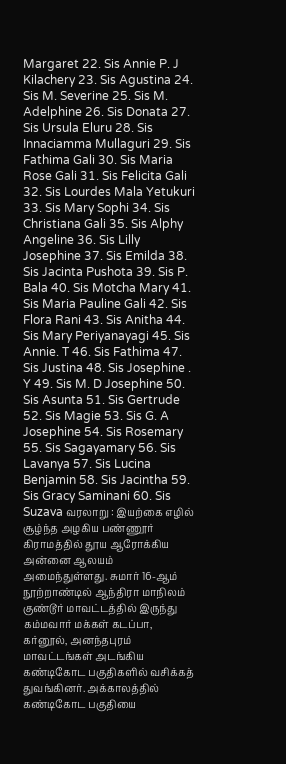Margaret 22. Sis Annie P. J Kilachery 23. Sis Agustina 24. Sis M. Severine 25. Sis M. Adelphine 26. Sis Donata 27. Sis Ursula Eluru 28. Sis Innaciamma Mullaguri 29. Sis Fathima Gali 30. Sis Maria Rose Gali 31. Sis Felicita Gali 32. Sis Lourdes Mala Yetukuri 33. Sis Mary Sophi 34. Sis Christiana Gali 35. Sis Alphy Angeline 36. Sis Lilly Josephine 37. Sis Emilda 38. Sis Jacinta Pushota 39. Sis P. Bala 40. Sis Motcha Mary 41. Sis Maria Pauline Gali 42. Sis Flora Rani 43. Sis Anitha 44. Sis Mary Periyanayagi 45. Sis Annie. T 46. Sis Fathima 47. Sis Justina 48. Sis Josephine . Y 49. Sis M. D Josephine 50. Sis Asunta 51. Sis Gertrude 52. Sis Magie 53. Sis G. A Josephine 54. Sis Rosemary 55. Sis Sagayamary 56. Sis Lavanya 57. Sis Lucina Benjamin 58. Sis Jacintha 59. Sis Gracy Saminani 60. Sis Suzava வரலாறு : இயற்கை எழில் சூழ்ந்த அழகிய பண்ணூர் கிராமத்தில் தூய ஆரோக்கிய அன்னை ஆலயம் அமைந்துள்ளது. சுமார் 16-ஆம் நூற்றாண்டில் ஆந்திரா மாநிலம் குண்டூர் மாவட்டத்தில் இருந்து கம்மவார் மக்கள் கடப்பா, கர்னூல், அனந்தபுரம் மாவட்டங்கள் அடங்கிய கண்டிகோட பகுதிகளில் வசிக்கத் துவங்கினர். அக்காலத்தில் கண்டிகோட பகுதியை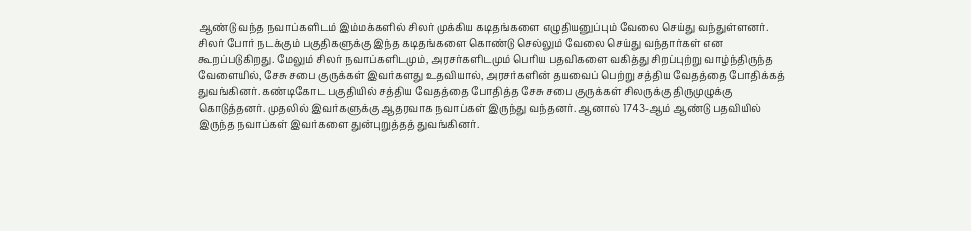ஆண்டு வந்த நவாப்களிடம் இம்மக்களில் சிலர் முக்கிய கடிதங்களை எழுதியனுப்பும் வேலை செய்து வந்துள்ளனர். சிலர் போர் நடக்கும் பகுதிகளுக்கு இந்த கடிதங்களை கொண்டு செல்லும் வேலை செய்து வந்தார்கள் என கூறப்படுகிறது. மேலும் சிலர் நவாப்களிடமும், அரசர்களிடமும் பெரிய பதவிகளை வகித்து சிறப்புற்று வாழ்ந்திருந்த வேளையில், சேசு சபை குருக்கள் இவர்களது உதவியால், அரசர்களின் தயவைப் பெற்று சத்திய வேதத்தை போதிக்கத் துவங்கினர். கண்டிகோட பகுதியில் சத்திய வேதத்தை போதித்த சேசு சபை குருக்கள் சிலருக்கு திருமுழுக்கு கொடுத்தனர். முதலில் இவர்களுக்கு ஆதரவாக நவாப்கள் இருந்து வந்தனர். ஆனால் 1743-ஆம் ஆண்டு பதவியில் இருந்த நவாப்கள் இவர்களை துன்புறுத்தத் துவங்கினர்.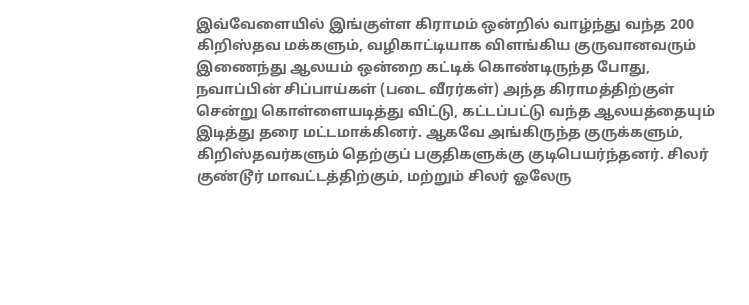இவ்வேளையில் இங்குள்ள கிராமம் ஒன்றில் வாழ்ந்து வந்த 200 கிறிஸ்தவ மக்களும், வழிகாட்டியாக விளங்கிய குருவானவரும் இணைந்து ஆலயம் ஒன்றை கட்டிக் கொண்டிருந்த போது, நவாப்பின் சிப்பாய்கள் (படை வீரர்கள்) அந்த கிராமத்திற்குள் சென்று கொள்ளையடித்து விட்டு, கட்டப்பட்டு வந்த ஆலயத்தையும் இடித்து தரை மட்டமாக்கினர். ஆகவே அங்கிருந்த குருக்களும், கிறிஸ்தவர்களும் தெற்குப் பகுதிகளுக்கு குடிபெயர்ந்தனர். சிலர் குண்டூர் மாவட்டத்திற்கும், மற்றும் சிலர் ஓலேரு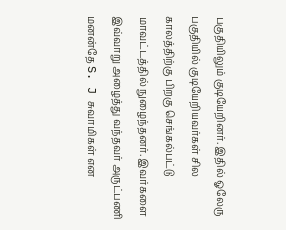பகுதியிலும் குடியேறினர். இதில் ஓலேரு பகுதியில் குடியேறியவர்கள் சில காலத்திற்கு பிறகு செங்கல்பட்டு மாவட்டத்தில் நுழைந்தனர். இவர்களை இவ்வாறு அழைத்து வந்தவர் அருட்பணி மனன்தே S. J சுவாமிகள் என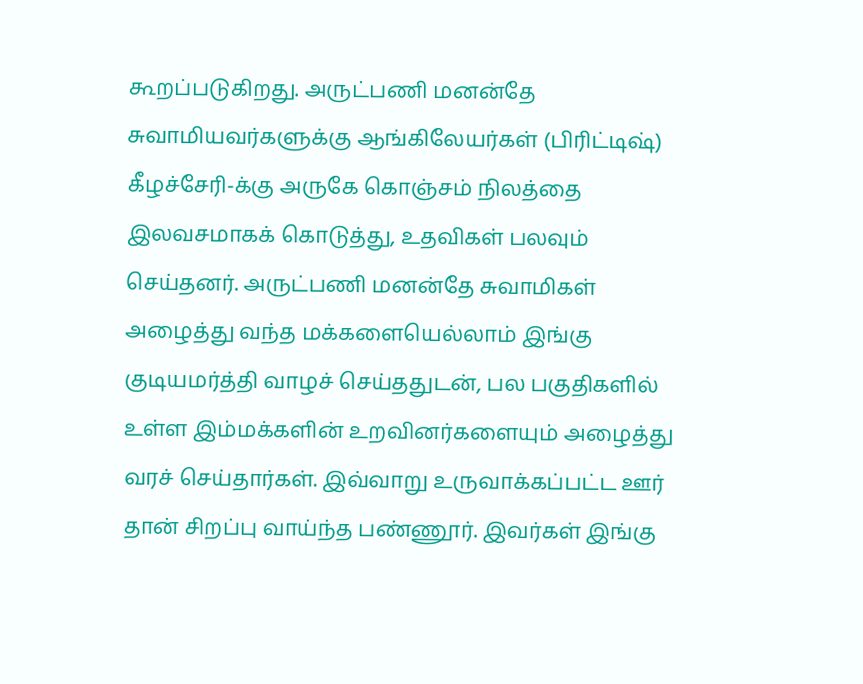கூறப்படுகிறது. அருட்பணி மனன்தே சுவாமியவர்களுக்கு ஆங்கிலேயர்கள் (பிரிட்டிஷ்) கீழச்சேரி-க்கு அருகே கொஞ்சம் நிலத்தை இலவசமாகக் கொடுத்து, உதவிகள் பலவும் செய்தனர். அருட்பணி மனன்தே சுவாமிகள் அழைத்து வந்த மக்களையெல்லாம் இங்கு குடியமர்த்தி வாழச் செய்ததுடன், பல பகுதிகளில் உள்ள இம்மக்களின் உறவினர்களையும் அழைத்து வரச் செய்தார்கள். இவ்வாறு உருவாக்கப்பட்ட ஊர் தான் சிறப்பு வாய்ந்த பண்ணூர். இவர்கள் இங்கு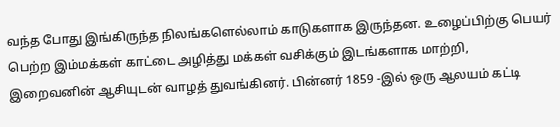வந்த போது இங்கிருந்த நிலங்களெல்லாம் காடுகளாக இருந்தன. உழைப்பிற்கு பெயர் பெற்ற இம்மக்கள் காட்டை அழித்து மக்கள் வசிக்கும் இடங்களாக மாற்றி, இறைவனின் ஆசியுடன் வாழத் துவங்கினர். பின்னர் 1859 -இல் ஒரு ஆலயம் கட்டி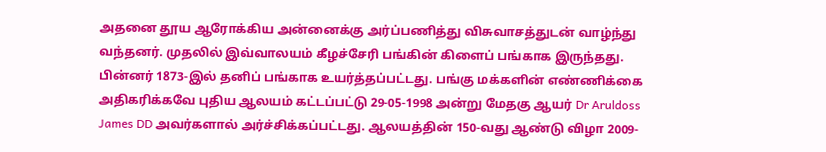அதனை தூய ஆரோக்கிய அன்னைக்கு அர்ப்பணித்து விசுவாசத்துடன் வாழ்ந்து வந்தனர். முதலில் இவ்வாலயம் கீழச்சேரி பங்கின் கிளைப் பங்காக இருந்தது. பின்னர் 1873-இல் தனிப் பங்காக உயர்த்தப்பட்டது. பங்கு மக்களின் எண்ணிக்கை அதிகரிக்கவே புதிய ஆலயம் கட்டப்பட்டு 29-05-1998 அன்று மேதகு ஆயர் Dr Aruldoss James DD அவர்களால் அர்ச்சிக்கப்பட்டது. ஆலயத்தின் 150-வது ஆண்டு விழா 2009-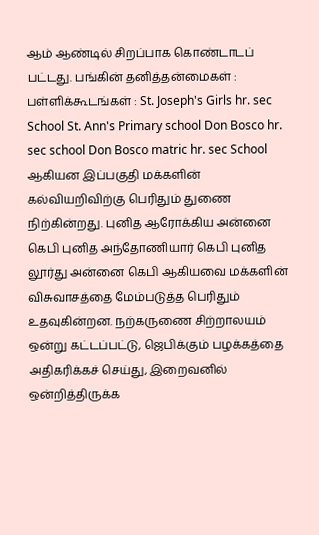ஆம் ஆண்டில் சிறப்பாக கொண்டாடப் பட்டது. பங்கின் தனித்தன்மைகள் : பள்ளிக்கூடங்கள் : St. Joseph's Girls hr. sec School St. Ann's Primary school Don Bosco hr. sec school Don Bosco matric hr. sec School ஆகியன இப்பகுதி மக்களின் கல்வியறிவிற்கு பெரிதும் துணை நிற்கின்றது. புனித ஆரோக்கிய அன்னை கெபி புனித அந்தோணியார் கெபி புனித லூர்து அன்னை கெபி ஆகியவை மக்களின் விசுவாசத்தை மேம்படுத்த பெரிதும் உதவுகின்றன. நற்கருணை சிற்றாலயம் ஒன்று கட்டப்பட்டு, ஜெபிக்கும் பழக்கத்தை அதிகரிக்கச் செய்து, இறைவனில் ஒன்றித்திருக்க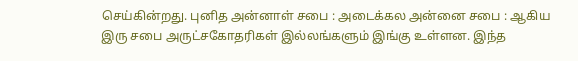செய்கின்றது. புனித அன்னாள் சபை : அடைக்கல அன்னை சபை : ஆகிய இரு சபை அருட்சகோதரிகள் இல்லங்களும் இங்கு உள்ளன. இந்த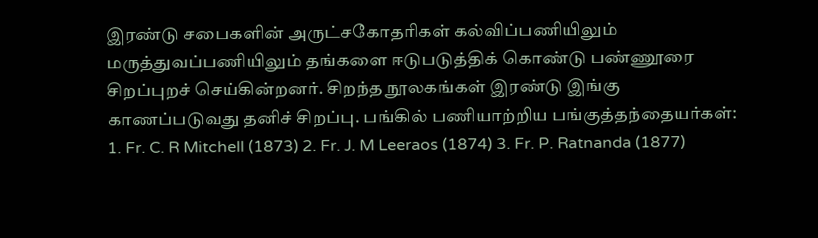இரண்டு சபைகளின் அருட்சகோதரிகள் கல்விப்பணியிலும் மருத்துவப்பணியிலும் தங்களை ஈடுபடுத்திக் கொண்டு பண்ணூரை சிறப்புறச் செய்கின்றனர். சிறந்த நூலகங்கள் இரண்டு இங்கு காணப்படுவது தனிச் சிறப்பு. பங்கில் பணியாற்றிய பங்குத்தந்தையர்கள்: 1. Fr. C. R Mitchell (1873) 2. Fr. J. M Leeraos (1874) 3. Fr. P. Ratnanda (1877)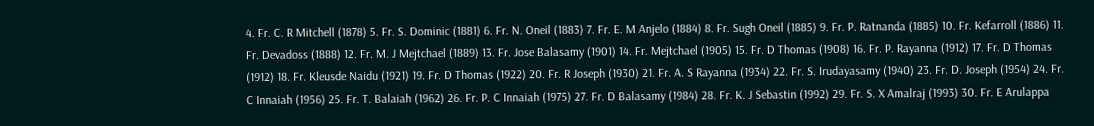4. Fr. C. R Mitchell (1878) 5. Fr. S. Dominic (1881) 6. Fr. N. Oneil (1883) 7. Fr. E. M Anjelo (1884) 8. Fr. Sugh Oneil (1885) 9. Fr. P. Ratnanda (1885) 10. Fr. Kefarroll (1886) 11. Fr. Devadoss (1888) 12. Fr. M. J Mejtchael (1889) 13. Fr. Jose Balasamy (1901) 14. Fr. Mejtchael (1905) 15. Fr. D Thomas (1908) 16. Fr. P. Rayanna (1912) 17. Fr. D Thomas (1912) 18. Fr. Kleusde Naidu (1921) 19. Fr. D Thomas (1922) 20. Fr. R Joseph (1930) 21. Fr. A. S Rayanna (1934) 22. Fr. S. Irudayasamy (1940) 23. Fr. D. Joseph (1954) 24. Fr. C Innaiah (1956) 25. Fr. T. Balaiah (1962) 26. Fr. P. C Innaiah (1975) 27. Fr. D Balasamy (1984) 28. Fr. K. J Sebastin (1992) 29. Fr. S. X Amalraj (1993) 30. Fr. E Arulappa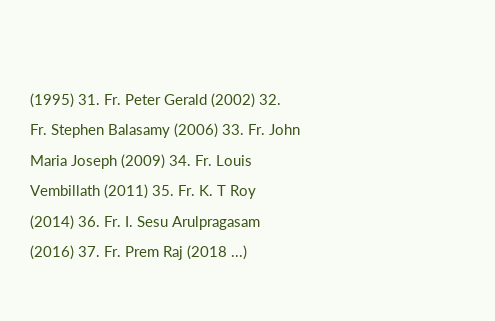(1995) 31. Fr. Peter Gerald (2002) 32. Fr. Stephen Balasamy (2006) 33. Fr. John Maria Joseph (2009) 34. Fr. Louis Vembillath (2011) 35. Fr. K. T Roy (2014) 36. Fr. I. Sesu Arulpragasam (2016) 37. Fr. Prem Raj (2018 ...)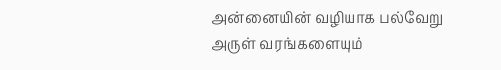அன்னையின் வழியாக பல்வேறு அருள் வரங்களையும்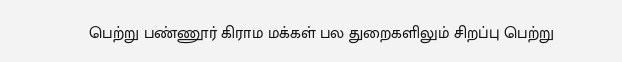பெற்று பண்ணூர் கிராம மக்கள் பல துறைகளிலும் சிறப்பு பெற்று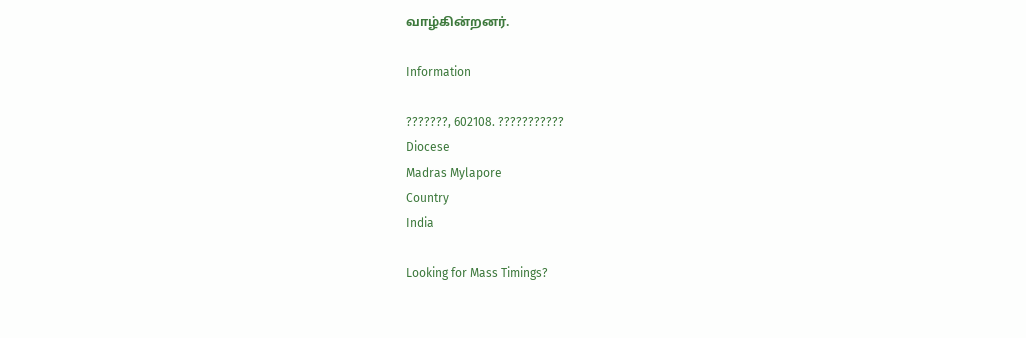வாழ்கின்றனர்.

Information

???????, 602108. ???????????
Diocese
Madras Mylapore
Country
India

Looking for Mass Timings?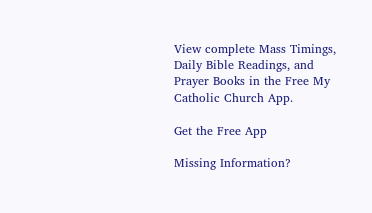View complete Mass Timings, Daily Bible Readings, and Prayer Books in the Free My Catholic Church App.

Get the Free App

Missing Information?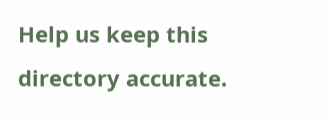Help us keep this directory accurate.